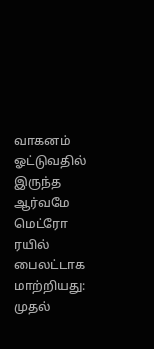வாகனம் ஓட்டுவதில் இருந்த ஆர்வமே மெட்ரோ ரயில் பைலட்டாக மாற்றியது: முதல்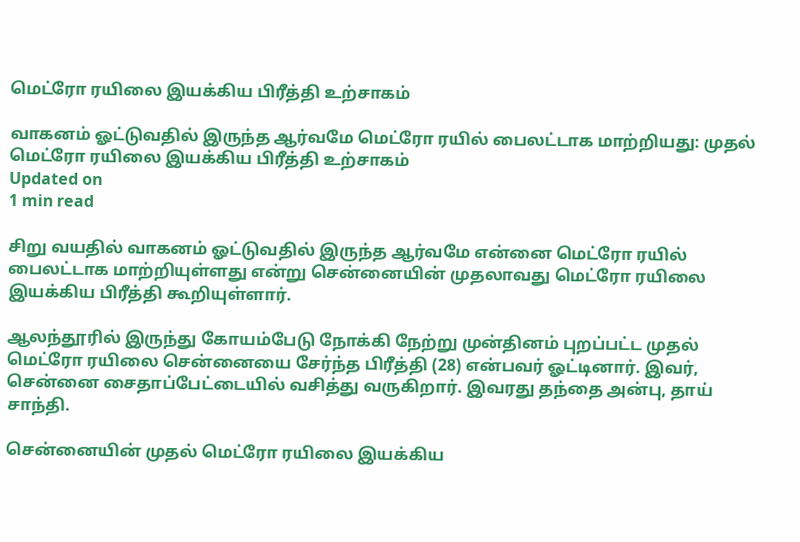மெட்ரோ ரயிலை இயக்கிய பிரீத்தி உற்சாகம்

வாகனம் ஓட்டுவதில் இருந்த ஆர்வமே மெட்ரோ ரயில் பைலட்டாக மாற்றியது: முதல் மெட்ரோ ரயிலை இயக்கிய பிரீத்தி உற்சாகம்
Updated on
1 min read

சிறு வயதில் வாகனம் ஓட்டுவதில் இருந்த ஆர்வமே என்னை மெட்ரோ ரயில் பைலட்டாக மாற்றியுள்ளது என்று சென்னையின் முதலாவது மெட்ரோ ரயிலை இயக்கிய பிரீத்தி கூறியுள்ளார்.

ஆலந்தூரில் இருந்து கோயம்பேடு நோக்கி நேற்று முன்தினம் புறப்பட்ட முதல் மெட்ரோ ரயிலை சென்னையை சேர்ந்த பிரீத்தி (28) என்பவர் ஓட்டினார். இவர், சென்னை சைதாப்பேட்டையில் வசித்து வருகிறார். இவரது தந்தை அன்பு, தாய் சாந்தி.

சென்னையின் முதல் மெட்ரோ ரயிலை இயக்கிய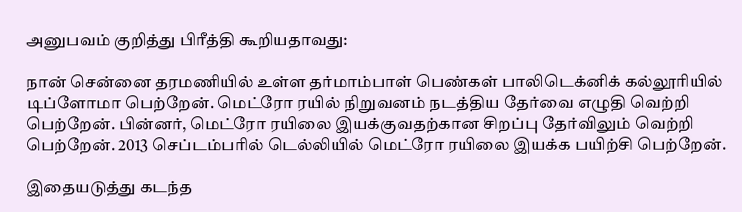அனுபவம் குறித்து பிரீத்தி கூறியதாவது:

நான் சென்னை தரமணியில் உள்ள தர்மாம்பாள் பெண்கள் பாலிடெக்னிக் கல்லூரியில் டிப்ளோமா பெற்றேன். மெட்ரோ ரயில் நிறுவனம் நடத்திய தேர்வை எழுதி வெற்றி பெற்றேன். பின்னர், மெட்ரோ ரயிலை இயக்குவதற்கான சிறப்பு தேர்விலும் வெற்றி பெற்றேன். 2013 செப்டம்பரில் டெல்லியில் மெட்ரோ ரயிலை இயக்க பயிற்சி பெற்றேன்.

இதையடுத்து கடந்த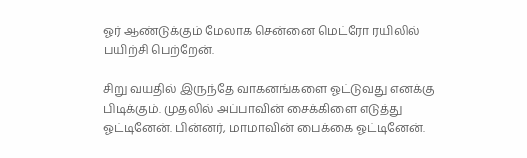ஓர் ஆண்டுக்கும் மேலாக சென்னை மெட்ரோ ரயிலில் பயிற்சி பெற்றேன்.

சிறு வயதில் இருந்தே வாகனங்களை ஓட்டுவது எனக்கு பிடிக்கும். முதலில் அப்பாவின் சைக்கிளை எடுத்து ஓட்டினேன். பின்னர், மாமாவின் பைக்கை ஓட்டினேன்.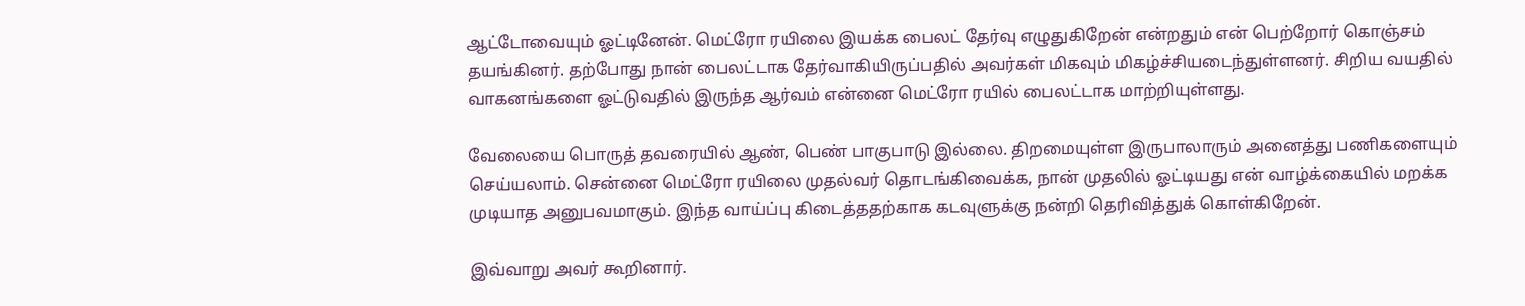ஆட்டோவையும் ஓட்டினேன். மெட்ரோ ரயிலை இயக்க பைலட் தேர்வு எழுதுகிறேன் என்றதும் என் பெற்றோர் கொஞ்சம் தயங்கினர். தற்போது நான் பைலட்டாக தேர்வாகியிருப்பதில் அவர்கள் மிகவும் மிகழ்ச்சியடைந்துள்ளனர். சிறிய வயதில் வாகனங்களை ஓட்டுவதில் இருந்த ஆர்வம் என்னை மெட்ரோ ரயில் பைலட்டாக மாற்றியுள்ளது.

வேலையை பொருத் தவரையில் ஆண், பெண் பாகுபாடு இல்லை. திறமையுள்ள இருபாலாரும் அனைத்து பணிகளையும் செய்யலாம். சென்னை மெட்ரோ ரயிலை முதல்வர் தொடங்கிவைக்க, நான் முதலில் ஓட்டியது என் வாழ்க்கையில் மறக்க முடியாத அனுபவமாகும். இந்த வாய்ப்பு கிடைத்ததற்காக கடவுளுக்கு நன்றி தெரிவித்துக் கொள்கிறேன்.

இவ்வாறு அவர் கூறினார்.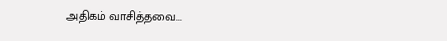அதிகம் வாசித்தவை...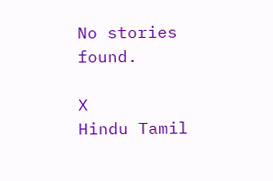No stories found.

X
Hindu Tamil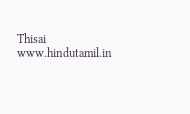Thisai
www.hindutamil.in